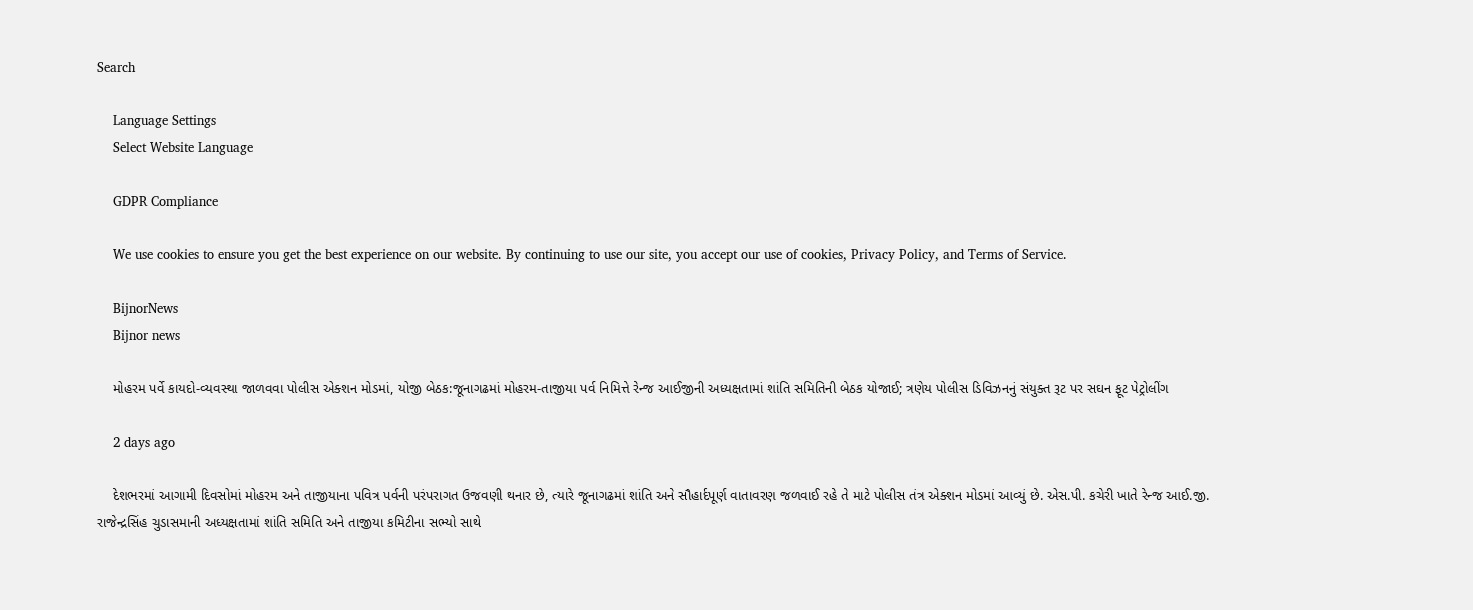Search

    Language Settings
    Select Website Language

    GDPR Compliance

    We use cookies to ensure you get the best experience on our website. By continuing to use our site, you accept our use of cookies, Privacy Policy, and Terms of Service.

    BijnorNews
    Bijnor news

    મોહરમ પર્વે કાયદો-વ્યવસ્થા જાળવવા પોલીસ એક્શન મોડમાં, યોજી બેઠક:જૂનાગઢમાં મોહરમ-તાજીયા પર્વ નિમિત્તે રેન્જ આઈજીની અધ્યક્ષતામાં શાંતિ સમિતિની બેઠક યોજાઈ; ત્રણેય પોલીસ ડિવિઝનનું સંયુક્ત રૂટ પર સઘન ફૂટ પેટ્રોલીંગ

    2 days ago

    દેશભરમાં આગામી દિવસોમાં મોહરમ અને તાજીયાના પવિત્ર પર્વની પરંપરાગત ઉજવણી થનાર છે, ત્યારે જૂનાગઢમાં શાંતિ અને સૌહાર્દપૂર્ણ વાતાવરણ જળવાઈ રહે તે માટે પોલીસ તંત્ર એક્શન મોડમાં આવ્યું છે. એસ.પી. કચેરી ખાતે રેન્જ આઈ.જી. રાજેન્દ્રસિંહ ચુડાસમાની અધ્યક્ષતામાં શાંતિ સમિતિ અને તાજીયા કમિટીના સભ્યો સાથે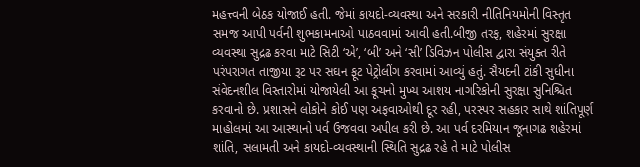મહત્ત્વની બેઠક યોજાઈ હતી. જેમાં કાયદો-વ્યવસ્થા અને સરકારી નીતિનિયમોની વિસ્તૃત સમજ આપી પર્વની શુભકામનાઓ પાઠવવામાં આવી હતી.બીજી તરફ, શહેરમાં સુરક્ષા વ્યવસ્થા સુદ્રઢ કરવા માટે સિટી ‘એ’, ‘બી’ અને ‘સી’ ડિવિઝન પોલીસ દ્વારા સંયુક્ત રીતે પરંપરાગત તાજીયા રૂટ પર સઘન ફૂટ પેટ્રોલીંગ કરવામાં આવ્યું હતું. સૈયદની ટાંકી સુધીના સંવેદનશીલ વિસ્તારોમાં યોજાયેલી આ કૂચનો મુખ્ય આશય નાગરિકોની સુરક્ષા સુનિશ્ચિત કરવાનો છે. પ્રશાસને લોકોને કોઈ પણ અફવાઓથી દૂર રહી, પરસ્પર સહકાર સાથે શાંતિપૂર્ણ માહોલમાં આ આસ્થાનો પર્વ ઉજવવા અપીલ કરી છે. આ પર્વ દરમિયાન જૂનાગઢ શહેરમાં શાંતિ, સલામતી અને કાયદો-વ્યવસ્થાની સ્થિતિ સુદ્રઢ રહે તે માટે પોલીસ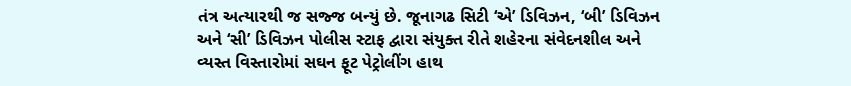તંત્ર અત્યારથી જ સજ્જ બન્યું છે. જૂનાગઢ સિટી ‘એ’ ડિવિઝન, ‘બી’ ડિવિઝન અને ‘સી’ ડિવિઝન પોલીસ સ્ટાફ દ્વારા સંયુક્ત રીતે શહેરના સંવેદનશીલ અને વ્યસ્ત વિસ્તારોમાં સઘન ફૂટ પેટ્રોલીંગ હાથ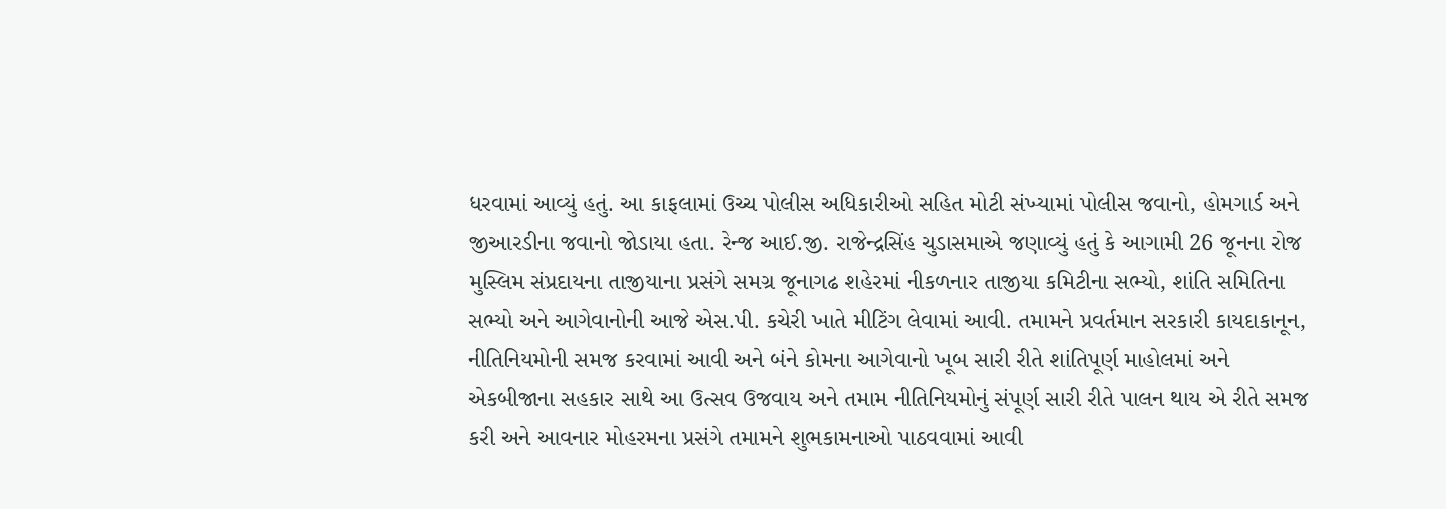ધરવામાં આવ્યું હતું. આ કાફલામાં ઉચ્ચ પોલીસ અધિકારીઓ સહિત મોટી સંખ્યામાં પોલીસ જવાનો, હોમગાર્ડ અને જીઆરડીના જવાનો જોડાયા હતા. રેન્જ આઈ.જી. રાજેન્દ્રસિંહ ચુડાસમાએ જણાવ્યું હતું કે આગામી 26 જૂનના રોજ મુસ્લિમ સંપ્રદાયના તાજીયાના પ્રસંગે સમગ્ર જૂનાગઢ શહેરમાં નીકળનાર તાજીયા કમિટીના સભ્યો, શાંતિ સમિતિના સભ્યો અને આગેવાનોની આજે એસ.પી. કચેરી ખાતે મીટિંગ લેવામાં આવી. તમામને પ્રવર્તમાન સરકારી કાયદાકાનૂન, નીતિનિયમોની સમજ કરવામાં આવી અને બંને કોમના આગેવાનો ખૂબ સારી રીતે શાંતિપૂર્ણ માહોલમાં અને એકબીજાના સહકાર સાથે આ ઉત્સવ ઉજવાય અને તમામ નીતિનિયમોનું સંપૂર્ણ સારી રીતે પાલન થાય એ રીતે સમજ કરી અને આવનાર મોહરમના પ્રસંગે તમામને શુભકામનાઓ પાઠવવામાં આવી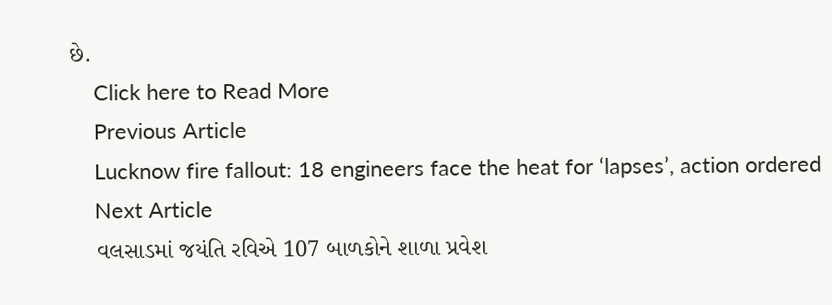છે.
    Click here to Read More
    Previous Article
    Lucknow fire fallout: 18 engineers face the heat for ‘lapses’, action ordered
    Next Article
    વલસાડમાં જયંતિ રવિએ 107 બાળકોને શાળા પ્રવેશ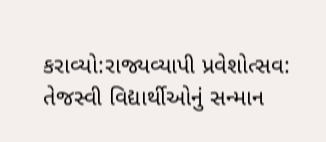કરાવ્યો:રાજ્યવ્યાપી પ્રવેશોત્સવ: તેજસ્વી વિદ્યાર્થીઓનું સન્માન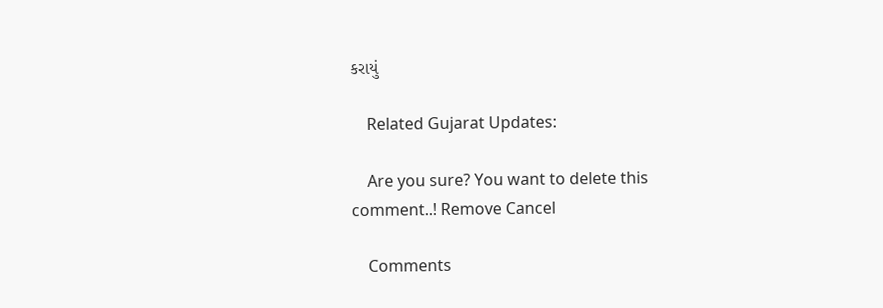કરાયું

    Related Gujarat Updates:

    Are you sure? You want to delete this comment..! Remove Cancel

    Comments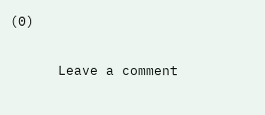(0)

      Leave a comment